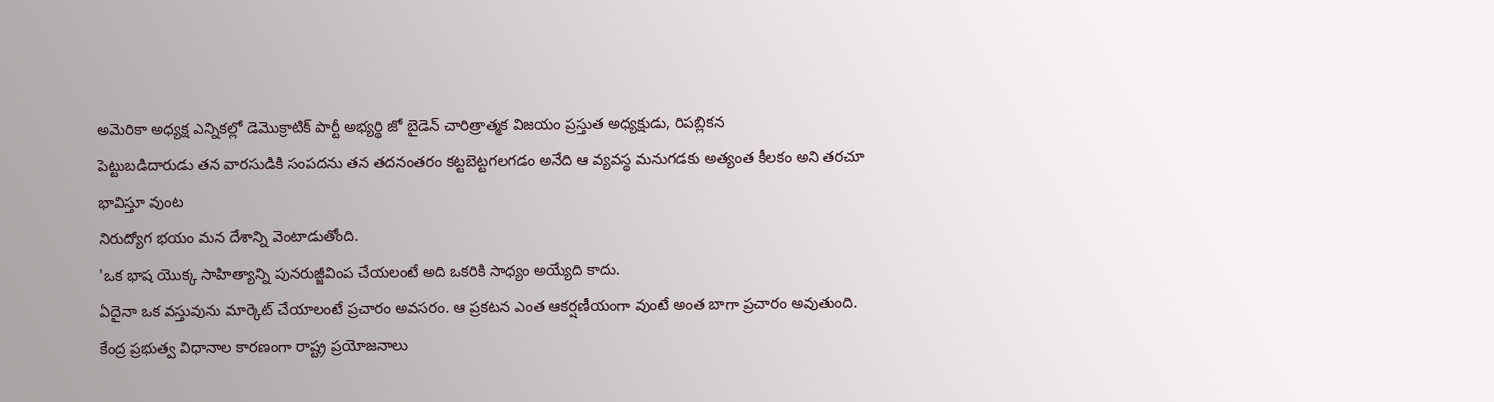అమెరికా అధ్యక్ష ఎన్నికల్లో డెమొక్రాటిక్ పార్టీ అభ్యర్థి జో బైడెన్ చారిత్రాత్మక విజయం ప్రస్తుత అధ్యక్షుడు, రిపబ్లికన
పెట్టుబడిదారుడు తన వారసుడికి సంపదను తన తదనంతరం కట్టబెట్టగలగడం అనేది ఆ వ్యవస్థ మనుగడకు అత్యంత కీలకం అని తరచూ భావిస్తూ వుంట
నిరుద్యోగ భయం మన దేశాన్ని వెంటాడుతోంది.
'ఒక భాష యొక్క సాహిత్యాన్ని పునరుజ్జీవింప చేయలంటే అది ఒకరికి సాధ్యం అయ్యేది కాదు.
ఏదైనా ఒక వస్తువును మార్కెట్ చేయాలంటే ప్రచారం అవసరం. ఆ ప్రకటన ఎంత ఆకర్షణీయంగా వుంటే అంత బాగా ప్రచారం అవుతుంది.
కేంద్ర ప్రభుత్వ విధానాల కారణంగా రాష్ట్ర ప్రయోజనాలు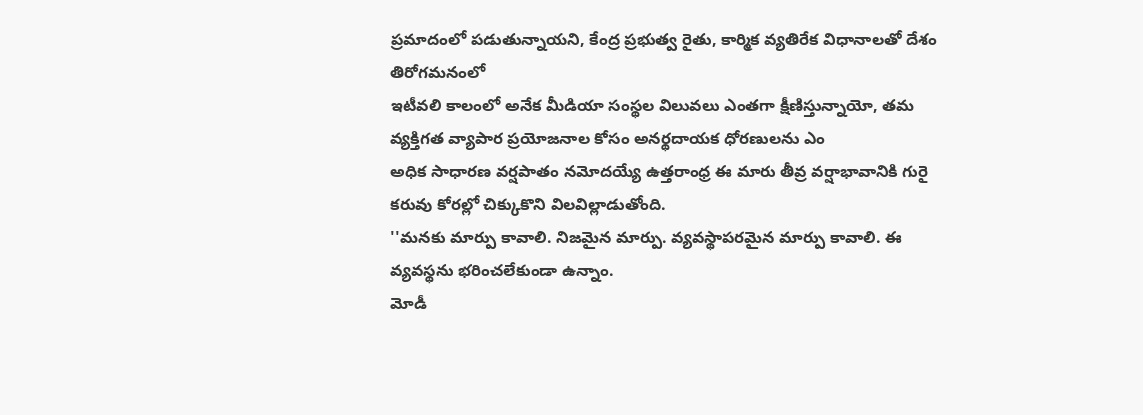ప్రమాదంలో పడుతున్నాయని, కేంద్ర ప్రభుత్వ రైతు, కార్మిక వ్యతిరేక విధానాలతో దేశం తిరోగమనంలో
ఇటీవలి కాలంలో అనేక మీడియా సంస్థల విలువలు ఎంతగా క్షీణిస్తున్నాయో, తమ వ్యక్తిగత వ్యాపార ప్రయోజనాల కోసం అనర్థదాయక ధోరణులను ఎం
అధిక సాధారణ వర్షపాతం నమోదయ్యే ఉత్తరాంధ్ర ఈ మారు తీవ్ర వర్షాభావానికి గురై కరువు కోరల్లో చిక్కుకొని విలవిల్లాడుతోంది.
''మనకు మార్పు కావాలి. నిజమైన మార్పు. వ్యవస్థాపరమైన మార్పు కావాలి. ఈ వ్యవస్థను భరించలేకుండా ఉన్నాం.
మోడీ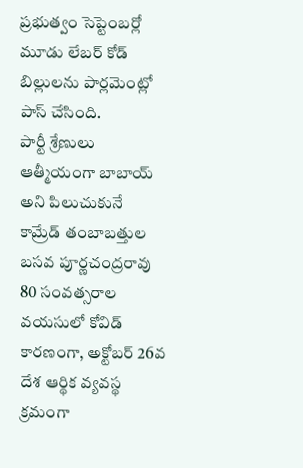ప్రభుత్వం సెప్టెంబర్లో మూడు లేబర్ కోడ్ బిల్లులను పార్లమెంట్లో పాస్ చేసింది.
పార్టీ శ్రేణులు ఆత్మీయంగా బాబాయ్ అని పిలుచుకునే కామ్రేడ్ తంబాబత్తుల బసవ పూర్ణచంద్రరావు 80 సంవత్సరాల వయసులో కోవిడ్ కారణంగా, అక్టోబర్ 26వ
దేశ ఆర్థిక వ్యవస్థ క్రమంగా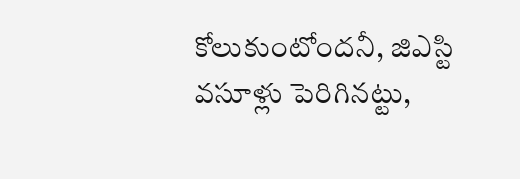కోలుకుంటోందనీ, జిఎస్టి వసూళ్లు పెరిగినట్టు,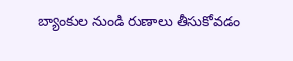బ్యాంకుల నుండి రుణాలు తీసుకోవడం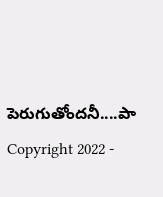పెరుగుతోందనీ....పా
Copyright 2022 -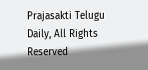Prajasakti Telugu Daily, All Rights Reserved